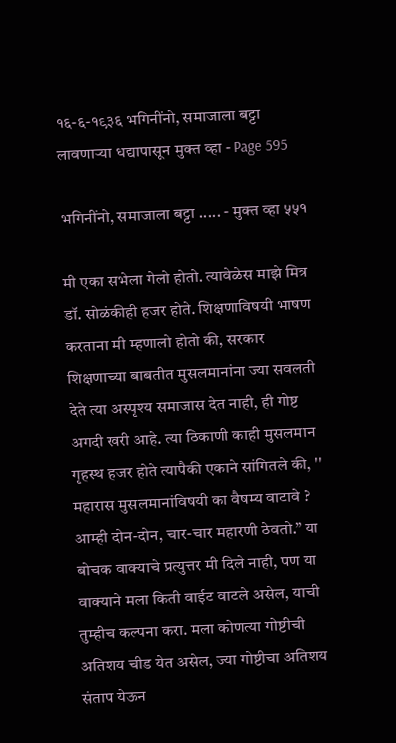१६-६-१९३६ भगिनींनो, समाजाला बट्टा लावणाऱ्या धद्यापासून मुक्त व्हा - Page 595

भगिनींनो, समाजाला बट्टा ..... - मुक्त व्हा ५५१

मी एका सभेला गेलो होतो. त्यावेळेस माझे मित्र डॉ. सोळंकीही हजर होते. शिक्षणाविषयी भाषण करताना मी म्हणालो होतो की, सरकार शिक्षणाच्या बाबतीत मुसलमानांना ज्या सवलती देते त्या अस्पृश्य समाजास देत नाही, ही गोष्ट अगदी खरी आहे. त्या ठिकाणी काही मुसलमान गृहस्थ हजर होते त्यापैकी एकाने सांगितले की, '' महारास मुसलमानांविषयी का वैषम्य वाटावे ? आम्ही दोन-दोन, चार-चार महारणी ठेवतो.” या बोचक वाक्याचे प्रत्युत्तर मी दिले नाही, पण या वाक्याने मला किती वाईट वाटले असेल, याची तुम्हीच कल्पना करा. मला कोणत्या गोष्टीची अतिशय चीड येत असेल, ज्या गोष्टीचा अतिशय संताप येऊन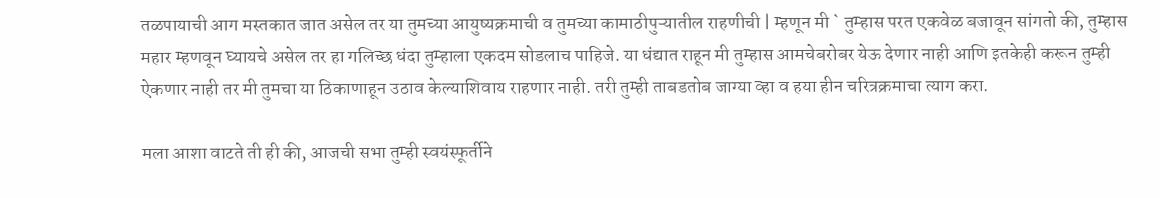तळपायाची आग मस्तकात जात असेल तर या तुमच्या आयुष्यक्रमाची व तुमच्या कामाठीपुऱ्यातील राहणीची | म्हणून मी ` तुम्हास परत एकवेळ बजावून सांगतो की, तुम्हास महार म्हणवून घ्यायचे असेल तर हा गलिच्छ धंदा तुम्हाला एकदम सोडलाच पाहिजे. या धंद्यात राहून मी तुम्हास आमचेबरोबर येऊ देणार नाही आणि इतकेही करून तुम्ही ऐकणार नाही तर मी तुमचा या ठिकाणाहून उठाव केल्याशिवाय राहणार नाही. तरी तुम्ही ताबडतोब जाग्या व्हा व हया हीन चरित्रक्रमाचा त्याग करा.

मला आशा वाटते ती ही की, आजची सभा तुम्ही स्वयंस्फूर्तीने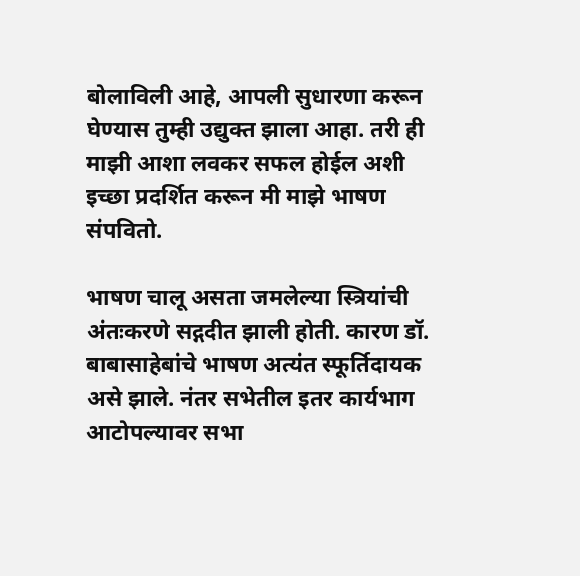बोलाविली आहे, आपली सुधारणा करून घेण्यास तुम्ही उद्युक्त झाला आहा. तरी ही माझी आशा लवकर सफल होईल अशी इच्छा प्रदर्शित करून मी माझे भाषण संपवितो.

भाषण चालू असता जमलेल्या स्त्रियांची अंतःकरणे सद्गदीत झाली होती. कारण डॉ. बाबासाहेबांचे भाषण अत्यंत स्फूर्तिदायक असे झाले. नंतर सभेतील इतर कार्यभाग आटोपल्यावर सभा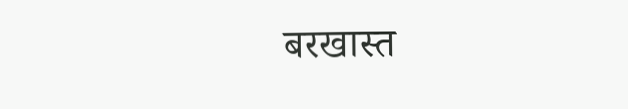बरखास्त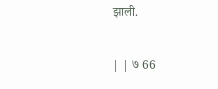झाली.

| | ७ 66